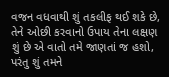વજન વધવાથી શું તકલીફ થઈ શકે છે, તેને ઓછી કરવાનો ઉપાય તેના લક્ષણ શું છે એ વાતો તમે જાણતાં જ હશો, પરંતુ શું તમને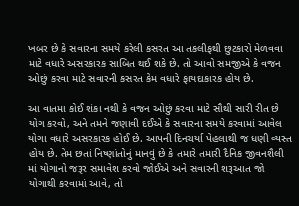ખબર છે કે સવારના સમયે કરેલી કસરત આ તકલીફથી છુટકારો મેળવવા માટે વધારે અસરકારક સાબિત થઈ શકે છે. તો આવો સમજીએ કે વજન ઓછું કરવા માટે સવારની કસરત કેમ વધારે ફાયદાકારક હોય છે.

આ વાતમા કોઈ શંકા નથી કે વજન ઓછું કરવા માટે સૌથી સારી રીત છે યોગ કરવો, અને તમને જણાવી દઈએ કે સવારના સમયે કરવામાં આવેલ યોગા વધારે અસરકારક હોઈ છે. આપની દિનચર્યા પેહલાથી જ ધણી વ્યસ્ત હોય છે. તેમ છતાં નિષ્ણાંતોનું માનવું છે કે તમારે તમારી દૈનિક જીવનશૈલી માં યોગાનો જરૂર સમાવેશ કરવો જોઈએ અને સવારની શરૂઆત જો યોગાથી કરવામાં આવે, તો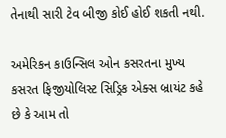તેનાથી સારી ટેવ બીજી કોઈ હોઈ શકતી નથી.

અમેરિકન કાઉન્સિલ ઓન કસરતના મુખ્ય કસરત ફિજીયોલિસ્ટ સિડ્રિક એક્સ બ્રાયંટ કહે છે કે આમ તો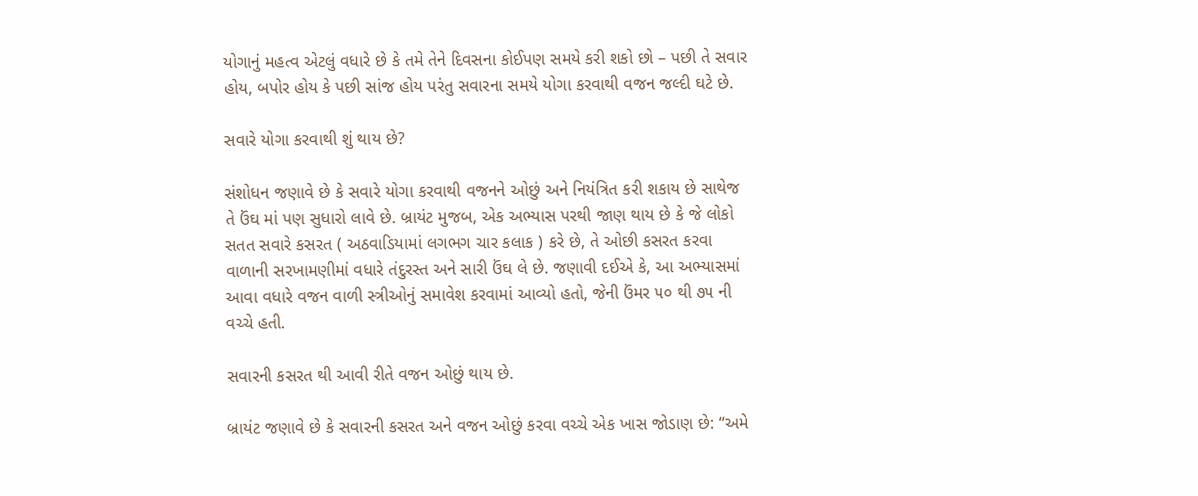યોગાનું મહત્વ એટલું વધારે છે કે તમે તેને દિવસના કોઈપણ સમયે કરી શકો છો – પછી તે સવાર હોય, બપોર હોય કે પછી સાંજ હોય પરંતુ સવારના સમયે યોગા કરવાથી વજન જલ્દી ઘટે છે.

સવારે યોગા કરવાથી શું થાય છે?

સંશોધન જણાવે છે કે સવારે યોગા કરવાથી વજનને ઓછું અને નિયંત્રિત કરી શકાય છે સાથેજ તે ઉંઘ માં પણ સુધારો લાવે છે. બ્રાયંટ મુજબ, એક અભ્યાસ પરથી જાણ થાય છે કે જે લોકો સતત સવારે કસરત ( અઠવાડિયામાં લગભગ ચાર કલાક ) કરે છે, તે ઓછી કસરત કરવા વાળાની સરખામણીમાં વધારે તંદુરસ્ત અને સારી ઉંઘ લે છે. જણાવી દઈએ કે, આ અભ્યાસમાં આવા વધારે વજન વાળી સ્ત્રીઓનું સમાવેશ કરવામાં આવ્યો હતો, જેની ઉંમર ૫૦ થી ૭૫ ની વચ્ચે હતી.

સવારની કસરત થી આવી રીતે વજન ઓછું થાય છે.

બ્રાયંટ જણાવે છે કે સવારની કસરત અને વજન ઓછું કરવા વચ્ચે એક ખાસ જોડાણ છે: “અમે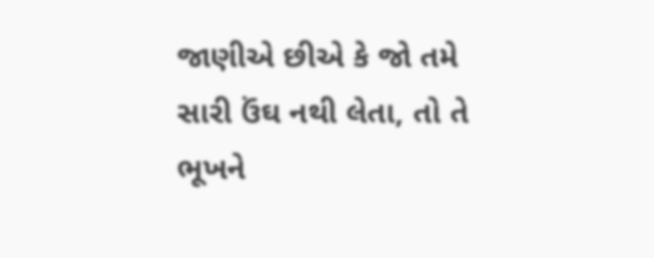જાણીએ છીએ કે જો તમે સારી ઉંઘ નથી લેતા, તો તે ભૂખને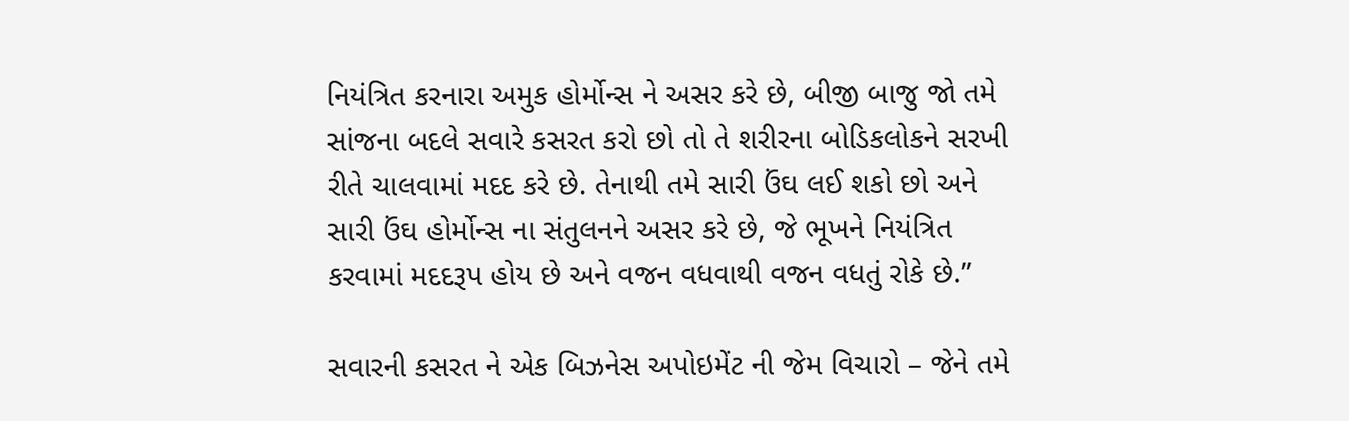નિયંત્રિત કરનારા અમુક હોર્મોન્સ ને અસર કરે છે, બીજી બાજુ જો તમે સાંજના બદલે સવારે કસરત કરો છો તો તે શરીરના બોડિકલોકને સરખી રીતે ચાલવામાં મદદ કરે છે. તેનાથી તમે સારી ઉંઘ લઈ શકો છો અને સારી ઉંઘ હોર્મોન્સ ના સંતુલનને અસર કરે છે, જે ભૂખને નિયંત્રિત કરવામાં મદદરૂપ હોય છે અને વજન વધવાથી વજન વધતું રોકે છે.”

સવારની કસરત ને એક બિઝનેસ અપોઇમેંટ ની જેમ વિચારો – જેને તમે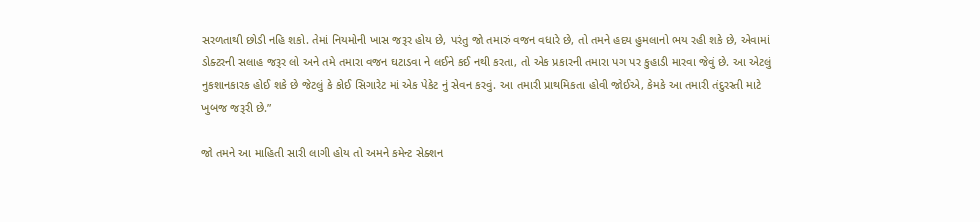સરળતાથી છોડી નહિ શકો. તેમાં નિયમોની ખાસ જરૂર હોય છે, પરંતુ જો તમારું વજન વધારે છે, તો તમને હદય હુમલાનો ભય રહી શકે છે, એવામાં ડોક્ટરની સલાહ જરૂર લો અને તમે તમારા વજન ઘટાડવા ને લઈને કઈ નથી કરતા, તો એક પ્રકારની તમારા પગ પર કુહાડી મારવા જેવું છે. આ એટલું નુકશાનકારક હોઈ શકે છે જેટલું કે કોઈ સિગારેટ માં એક પેકેટ નું સેવન કરવું. આ તમારી પ્રાથમિકતા હોવી જોઈએ, કેમકે આ તમારી તંદુરસ્તી માટે ખુબજ જરૂરી છે.”

જો તમને આ માહિતી સારી લાગી હોય તો અમને કમેન્ટ સેક્શન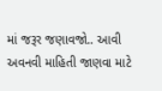માં જરૂર જણાવજો.. આવી અવનવી માહિતી જાણવા માટે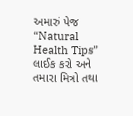અમારું પેજ “Natural Health Tips” લાઈક કરો અને તમારા મિત્રો તથા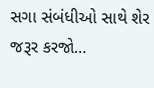સગા સંબંધીઓ સાથે શેર જરૂર કરજો…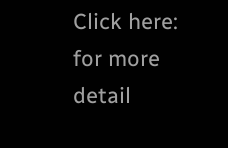Click here: for more detail